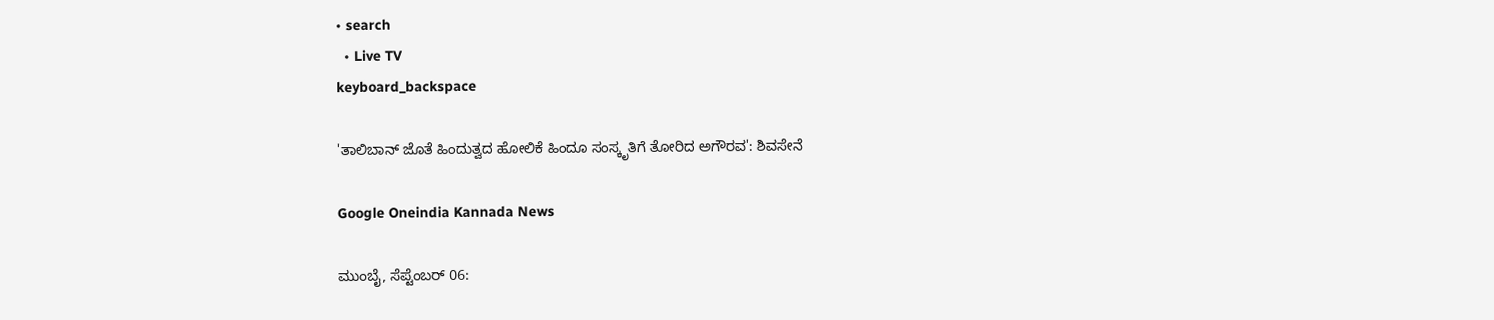• search
  • Live TV
keyboard_backspace

'ತಾಲಿಬಾನ್‌ ಜೊತೆ ಹಿಂದುತ್ವದ ಹೋಲಿಕೆ ಹಿಂದೂ ಸಂಸ್ಕೃತಿಗೆ ತೋರಿದ ಅಗೌರವ': ಶಿವಸೇನೆ

Google Oneindia Kannada News

ಮುಂಬೈ, ಸೆಪ್ಟೆಂಬರ್‌ 06: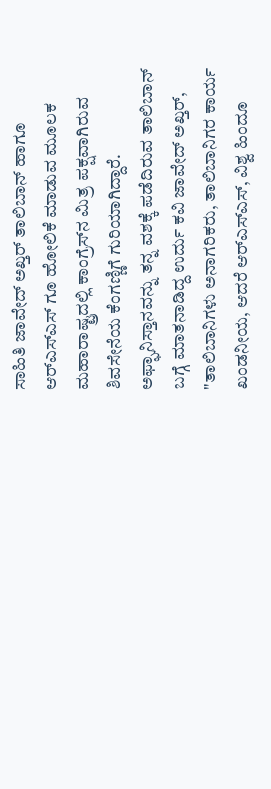ಸಾಹಿತಿ ಜಾವೇದ್‌ ಅಖ್ತರ್‌ ತಾಲಿಬಾನ್‌ ಹಾಗೂ ಆರ್‌ಎಸ್‌ಎಸ್‌ ಗೂ ಹೋಲಿಕೆ ಮಾಡುವ ಮೂಲಕ ಮಹಾರಾಷ್ಟ್ರದಲ್ಲಿ ಕಾಂಗ್ರೆಸ್‌ನ ಮಿತ್ರ ಪಕ್ಷವಾಗಿರುವ ಶಿವಸೇನೆಯ ಕೆಂಗಣ್ಣಿಗೆ ಗುರಿಯಾಗಿದ್ದಾರೆ. ಅಫ್ಘಾನಿಸ್ತಾನವನ್ನು ತನ್ನ ವಶಕ್ಕೆ ಪಡೆದಿರುವ ತಾಲಿಬಾನ್‌ ಬಗ್ಗೆ ಮಾತನಾಡಿದ್ದ ಉರ್ದು ಕವಿ ಜಾವೇದ್‌ ಅಖ್ತರ್‌, "ತಾಲಿಬಾನಿಗಳು ಅನಾಗರಿಕರು, ತಾಲಿಬಾನಿಗರ ಕಾರ್ಯ ಖಂಡನೀಯ, ಆದರೆ ಆರ್‌ಎಸ್‌ಎಸ್‌, ವಿಶ್ವ ಹಿಂದೂ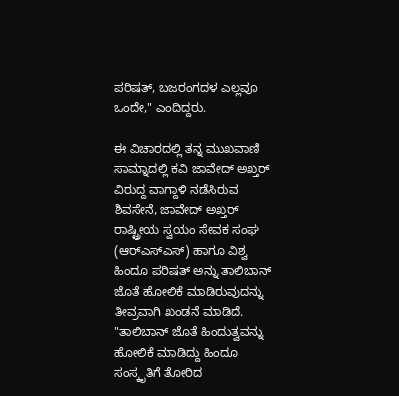ಪರಿಷತ್‌, ಬಜರಂಗದಳ ಎಲ್ಲವೂ ಒಂದೇ," ಎಂದಿದ್ದರು.

ಈ ವಿಚಾರದಲ್ಲಿ ತನ್ನ ಮುಖವಾಣಿ ಸಾಮ್ನಾದಲ್ಲಿ ಕವಿ ಜಾವೇದ್‌ ಅಖ್ತರ್‌ ವಿರುದ್ದ ವಾಗ್ದಾಳಿ ನಡೆಸಿರುವ ಶಿವಸೇನೆ, ಜಾವೇದ್‌ ಅಖ್ತರ್‌ ರಾಷ್ಟ್ರೀಯ ಸ್ವಯಂ ಸೇವಕ ಸಂಘ (ಆರ್‌ಎಸ್‌ಎಸ್‌) ಹಾಗೂ ವಿಶ್ವ ಹಿಂದೂ ಪರಿಷತ್‌ ಅನ್ನು ತಾಲಿಬಾನ್‌ ಜೊತೆ ಹೋಲಿಕೆ ಮಾಡಿರುವುದನ್ನು ತೀವ್ರವಾಗಿ ಖಂಡನೆ ಮಾಡಿದೆ. "ತಾಲಿಬಾನ್‌ ಜೊತೆ ಹಿಂದುತ್ವವನ್ನು ಹೋಲಿಕೆ ಮಾಡಿದ್ದು ಹಿಂದೂ ಸಂಸ್ಕೃತಿಗೆ ತೋರಿದ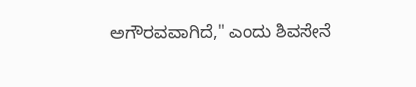ಅಗೌರವವಾಗಿದೆ," ಎಂದು ಶಿವಸೇನೆ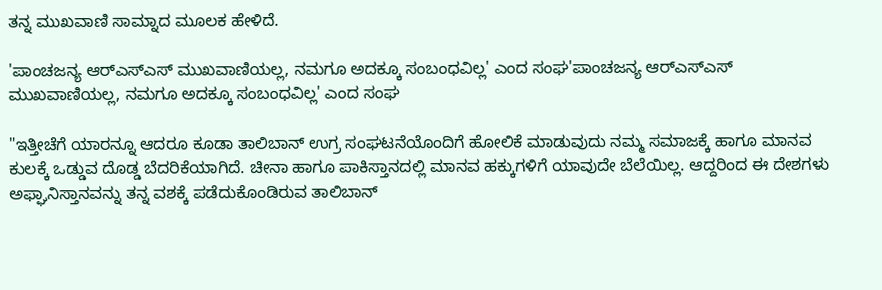ತನ್ನ ಮುಖವಾಣಿ ಸಾಮ್ನಾದ ಮೂಲಕ ಹೇಳಿದೆ.

'ಪಾಂಚಜನ್ಯ ಆರ್‌ಎಸ್‌ಎಸ್‌ ಮುಖವಾಣಿಯಲ್ಲ, ನಮಗೂ ಅದಕ್ಕೂ ಸಂಬಂಧವಿಲ್ಲ' ಎಂದ ಸಂಘ'ಪಾಂಚಜನ್ಯ ಆರ್‌ಎಸ್‌ಎಸ್‌ ಮುಖವಾಣಿಯಲ್ಲ, ನಮಗೂ ಅದಕ್ಕೂ ಸಂಬಂಧವಿಲ್ಲ' ಎಂದ ಸಂಘ

"ಇತ್ತೀಚೆಗೆ ಯಾರನ್ನೂ ಆದರೂ ಕೂಡಾ ತಾಲಿಬಾನ್ ಉಗ್ರ ಸಂಘಟನೆಯೊಂದಿಗೆ ಹೋಲಿಕೆ ಮಾಡುವುದು ನಮ್ಮ ಸಮಾಜಕ್ಕೆ ಹಾಗೂ ಮಾನವ ಕುಲಕ್ಕೆ ಒಡ್ಡುವ ದೊಡ್ಡ ಬೆದರಿಕೆಯಾಗಿದೆ. ಚೀನಾ ಹಾಗೂ ಪಾಕಿಸ್ತಾನದಲ್ಲಿ ಮಾನವ ಹಕ್ಕುಗಳಿಗೆ ಯಾವುದೇ ಬೆಲೆಯಿಲ್ಲ. ಆದ್ದರಿಂದ ಈ ದೇಶಗಳು ಅಫ್ಘಾನಿಸ್ತಾನವನ್ನು ತನ್ನ ವಶಕ್ಕೆ ಪಡೆದುಕೊಂಡಿರುವ ತಾಲಿಬಾನ್‌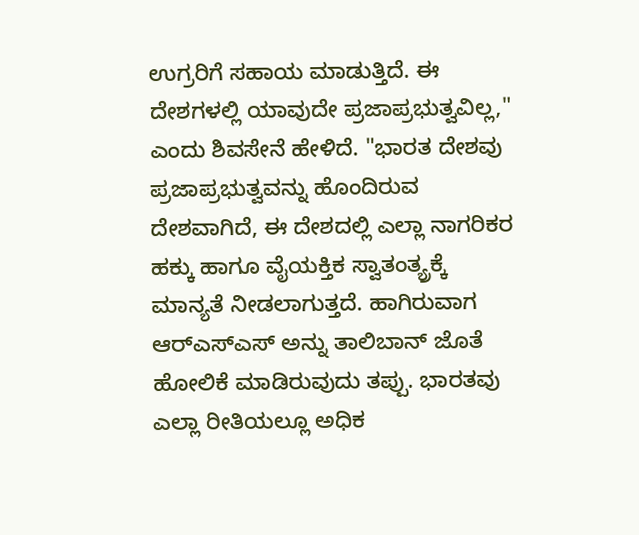ಉಗ್ರರಿಗೆ ಸಹಾಯ ಮಾಡುತ್ತಿದೆ. ಈ ದೇಶಗಳಲ್ಲಿ ಯಾವುದೇ ಪ್ರಜಾಪ್ರಭುತ್ವವಿಲ್ಲ," ಎಂದು ಶಿವಸೇನೆ ಹೇಳಿದೆ. "ಭಾರತ ದೇಶವು ಪ್ರಜಾಪ್ರಭುತ್ವವನ್ನು ಹೊಂದಿರುವ ದೇಶವಾಗಿದೆ, ಈ ದೇಶದಲ್ಲಿ ಎಲ್ಲಾ ನಾಗರಿಕರ ಹಕ್ಕು ಹಾಗೂ ವೈಯಕ್ತಿಕ ಸ್ವಾತಂತ್ಯ್ರಕ್ಕೆ ಮಾನ್ಯತೆ ನೀಡಲಾಗುತ್ತದೆ. ಹಾಗಿರುವಾಗ ಆರ್‌ಎಸ್‌ಎಸ್‌ ಅನ್ನು ತಾಲಿಬಾನ್‌ ಜೊತೆ ಹೋಲಿಕೆ ಮಾಡಿರುವುದು ತಪ್ಪು. ಭಾರತವು ಎಲ್ಲಾ ರೀತಿಯಲ್ಲೂ ಅಧಿಕ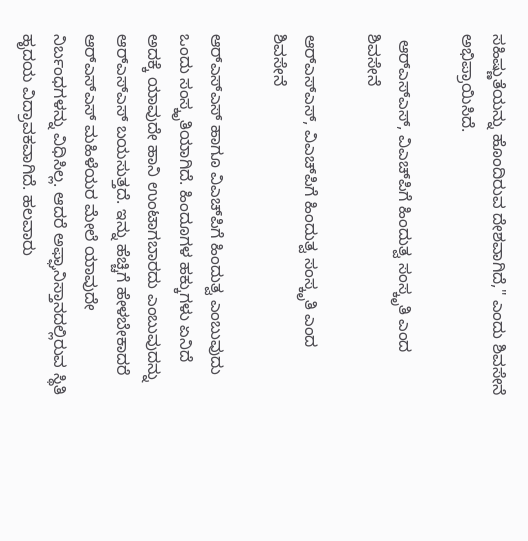ಸಹಿಷ್ಣುತೆಯನ್ನು ಹೊಂದಿರುವ ದೇಶವಾಗಿದೆ," ಎಂದು ಶಿವಸೇನೆ ಅಭಿಪ್ರಾಯಿಸಿದೆ.

 ಆರ್‌ಎಸ್‌ಎಸ್‌, ವಿಎಚ್‌ಪಿಗೆ ಹಿಂದುತ್ವ ಸಂಸ್ಕೃತಿ ಎಂದ ಶಿವಸೇನೆ

ಆರ್‌ಎಸ್‌ಎಸ್‌, ವಿಎಚ್‌ಪಿಗೆ ಹಿಂದುತ್ವ ಸಂಸ್ಕೃತಿ ಎಂದ ಶಿವಸೇನೆ

ಆರ್‌ಎಸ್‌ಎಸ್‌ ಹಾಗೂ ವಿಎಚ್‌ಪಿಗೆ ಹಿಂದುತ್ವ ಎಂಬುವುದು ಒಂದು ಸಂಸ್ಕೃತಿಯಾಗಿದೆ. ಹಿಂದೂಗಳ ಹಕ್ಕುಗಳು ಏನಿದೆ ಅದಕ್ಕೆ ಯಾವುದೇ ಹಾನಿ ಉಂಟಾಗಬಾರದು ಎಂಬುವುದನ್ನು ಆರ್‌ಎಸ್‌ಎಸ್‌ ಬಯಸುತ್ತದೆ. ಇನ್ನು ಹೆಚ್ಚಿಗೆ ಹೇಳಬೇಕಾದರೆ ಆರ್‌ಎಸ್‌ಎಸ್‌ ಮಹಿಳೆಯರ ಮೇಲೆ ಯಾವುದೇ ನಿರ್ಬಂಧಗಳನ್ನು ವಿಧಿಸಿಲ್ಲ. ಆದರೆ ಅಫ್ಘಾನಿಸ್ತಾನದಲ್ಲಿರುವ ಸ್ಥಿತಿ ಹೃದಯ ವಿದ್ರಾವಕವಾಗಿದೆ. ಹಲವಾರು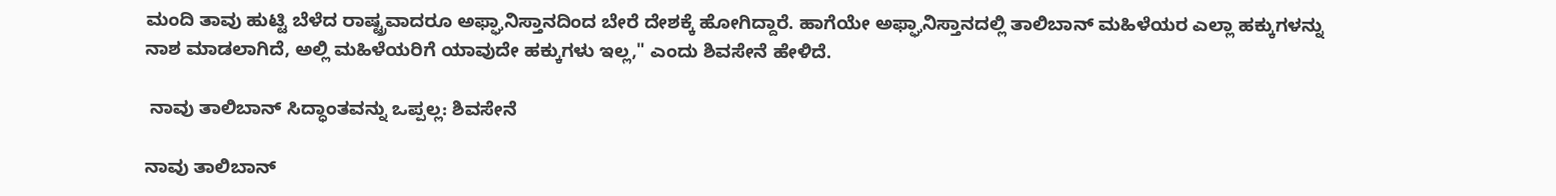ಮಂದಿ ತಾವು ಹುಟ್ಟಿ ಬೆಳೆದ ರಾಷ್ಟ್ರವಾದರೂ ಅಫ್ಘಾನಿಸ್ತಾನದಿಂದ ಬೇರೆ ದೇಶಕ್ಕೆ ಹೋಗಿದ್ದಾರೆ. ಹಾಗೆಯೇ ಅಫ್ಘಾನಿಸ್ತಾನದಲ್ಲಿ ತಾಲಿಬಾನ್‌ ಮಹಿಳೆಯರ ಎಲ್ಲಾ ಹಕ್ಕುಗಳನ್ನು ನಾಶ ಮಾಡಲಾಗಿದೆ, ಅಲ್ಲಿ ಮಹಿಳೆಯರಿಗೆ ಯಾವುದೇ ಹಕ್ಕುಗಳು ಇಲ್ಲ," ಎಂದು ಶಿವಸೇನೆ ಹೇಳಿದೆ.

 ನಾವು ತಾಲಿಬಾನ್‌ ಸಿದ್ಧಾಂತವನ್ನು ಒಪ್ಪಲ್ಲ: ಶಿವಸೇನೆ

ನಾವು ತಾಲಿಬಾನ್‌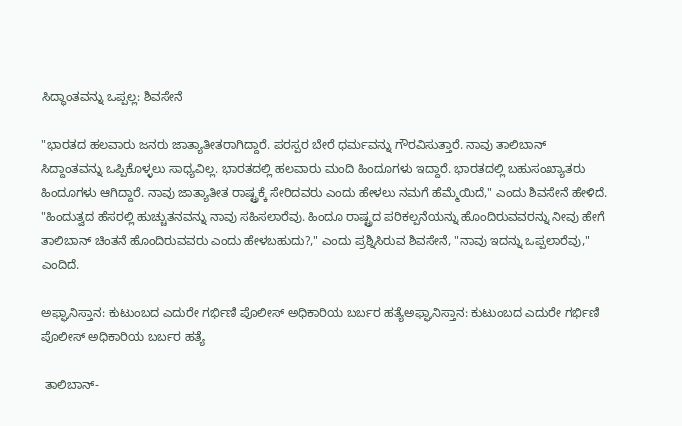ಸಿದ್ಧಾಂತವನ್ನು ಒಪ್ಪಲ್ಲ: ಶಿವಸೇನೆ

"ಭಾರತದ ಹಲವಾರು ಜನರು ಜಾತ್ಯಾತೀತರಾಗಿದ್ದಾರೆ. ಪರಸ್ಪರ ಬೇರೆ ಧರ್ಮವನ್ನು ಗೌರವಿಸುತ್ತಾರೆ. ನಾವು ತಾಲಿಬಾನ್‌ ಸಿದ್ದಾಂತವನ್ನು ಒಪ್ಪಿಕೊಳ್ಳಲು ಸಾಧ್ಯವಿಲ್ಲ. ಭಾರತದಲ್ಲಿ ಹಲವಾರು ಮಂದಿ ಹಿಂದೂಗಳು ಇದ್ದಾರೆ. ಭಾರತದಲ್ಲಿ ಬಹುಸಂಖ್ಯಾತರು ಹಿಂದೂಗಳು ಆಗಿದ್ದಾರೆ. ನಾವು ಜಾತ್ಯಾತೀತ ರಾಷ್ಟ್ರಕ್ಕೆ ಸೇರಿದವರು ಎಂದು ಹೇಳಲು ನಮಗೆ ಹೆಮ್ಮೆಯಿದೆ," ಎಂದು ಶಿವಸೇನೆ ಹೇಳಿದೆ. "ಹಿಂದುತ್ವದ ಹೆಸರಲ್ಲಿ ಹುಚ್ಚುತನವನ್ನು ನಾವು ಸಹಿಸಲಾರೆವು. ಹಿಂದೂ ರಾಷ್ಟ್ರದ ಪರಿಕಲ್ಪನೆಯನ್ನು ಹೊಂದಿರುವವರನ್ನು ನೀವು ಹೇಗೆ ತಾಲಿಬಾನ್‌ ಚಿಂತನೆ ಹೊಂದಿರುವವರು ಎಂದು ಹೇಳಬಹುದು?," ಎಂದು ಪ್ರಶ್ನಿಸಿರುವ ಶಿವಸೇನೆ, "ನಾವು ಇದನ್ನು ಒಪ್ಪಲಾರೆವು," ಎಂದಿದೆ.

ಅಫ್ಘಾನಿಸ್ತಾನ: ಕುಟುಂಬದ ಎದುರೇ ಗರ್ಭಿಣಿ ಪೊಲೀಸ್ ಅಧಿಕಾರಿಯ ಬರ್ಬರ ಹತ್ಯೆಅಫ್ಘಾನಿಸ್ತಾನ: ಕುಟುಂಬದ ಎದುರೇ ಗರ್ಭಿಣಿ ಪೊಲೀಸ್ ಅಧಿಕಾರಿಯ ಬರ್ಬರ ಹತ್ಯೆ

 ತಾಲಿಬಾನ್‌-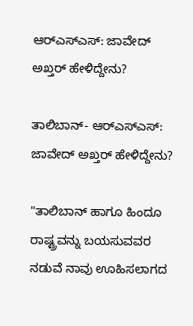ಆರ್‌ಎಸ್‌ಎಸ್‌: ಜಾವೇದ್‌ ಅಖ್ತರ್‌ ಹೇಳಿದ್ದೇನು?

ತಾಲಿಬಾನ್‌- ಆರ್‌ಎಸ್‌ಎಸ್‌: ಜಾವೇದ್‌ ಅಖ್ತರ್‌ ಹೇಳಿದ್ದೇನು?

"ತಾಲಿಬಾನ್‌ ಹಾಗೂ ಹಿಂದೂ ರಾಷ್ಟ್ರವನ್ನು ಬಯಸುವವರ ನಡುವೆ ನಾವು ಊಹಿಸಲಾಗದ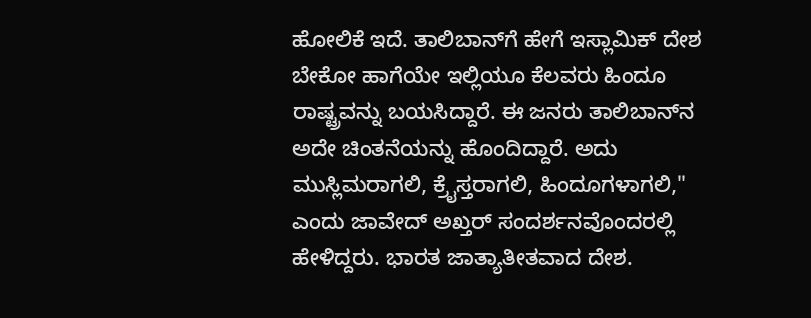ಹೋಲಿಕೆ ಇದೆ. ತಾಲಿಬಾನ್‌ಗೆ ಹೇಗೆ ಇಸ್ಲಾಮಿಕ್‌ ದೇಶ ಬೇಕೋ ಹಾಗೆಯೇ ಇಲ್ಲಿಯೂ ಕೆಲವರು ಹಿಂದೂ ರಾಷ್ಟ್ರವನ್ನು ಬಯಸಿದ್ದಾರೆ. ಈ ಜನರು ತಾಲಿಬಾನ್‌ನ ಅದೇ ಚಿಂತನೆಯನ್ನು ಹೊಂದಿದ್ದಾರೆ. ಅದು ಮುಸ್ಲಿಮರಾಗಲಿ, ಕ್ರೈಸ್ತರಾಗಲಿ, ಹಿಂದೂಗಳಾಗಲಿ," ಎಂದು ಜಾವೇದ್‌ ಅಖ್ತರ್‌ ಸಂದರ್ಶನವೊಂದರಲ್ಲಿ ಹೇಳಿದ್ದರು. ಭಾರತ ಜಾತ್ಯಾತೀತವಾದ ದೇಶ.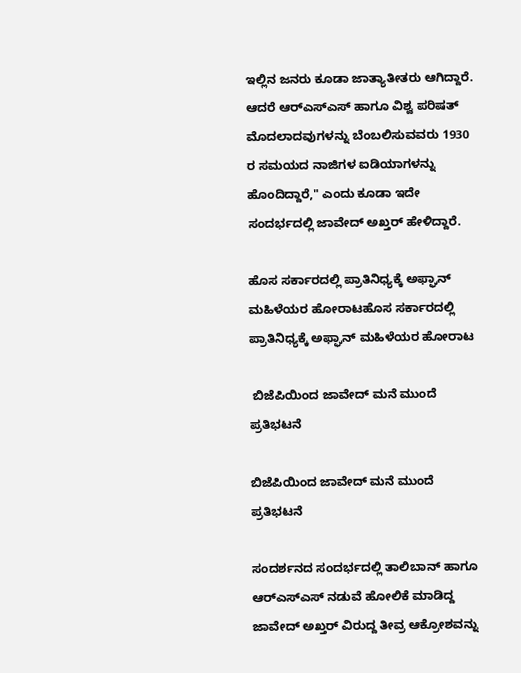ಇಲ್ಲಿನ ಜನರು ಕೂಡಾ ಜಾತ್ಯಾತೀತರು ಆಗಿದ್ದಾರೆ. ಆದರೆ ಆರ್‌ಎಸ್‌ಎಸ್‌ ಹಾಗೂ ವಿಶ್ವ ಪರಿಷತ್‌ ಮೊದಲಾದವುಗಳನ್ನು ಬೆಂಬಲಿಸುವವರು 1930 ರ ಸಮಯದ ನಾಜಿಗಳ ಐಡಿಯಾಗಳನ್ನು ಹೊಂದಿದ್ದಾರೆ," ಎಂದು ಕೂಡಾ ಇದೇ ಸಂದರ್ಭದಲ್ಲಿ ಜಾವೇದ್‌ ಅಖ್ತರ್‌ ಹೇಳಿದ್ದಾರೆ.

ಹೊಸ ಸರ್ಕಾರದಲ್ಲಿ ಪ್ರಾತಿನಿಧ್ಯಕ್ಕೆ ಅಫ್ಘಾನ್ ಮಹಿಳೆಯರ ಹೋರಾಟಹೊಸ ಸರ್ಕಾರದಲ್ಲಿ ಪ್ರಾತಿನಿಧ್ಯಕ್ಕೆ ಅಫ್ಘಾನ್ ಮಹಿಳೆಯರ ಹೋರಾಟ

 ಬಿಜೆಪಿಯಿಂದ ಜಾವೇದ್‌ ಮನೆ ಮುಂದೆ ಪ್ರತಿಭಟನೆ

ಬಿಜೆಪಿಯಿಂದ ಜಾವೇದ್‌ ಮನೆ ಮುಂದೆ ಪ್ರತಿಭಟನೆ

ಸಂದರ್ಶನದ ಸಂದರ್ಭದಲ್ಲಿ ತಾಲಿಬಾನ್‌ ಹಾಗೂ ಆರ್‌ಎಸ್‌ಎಸ್‌ ನಡುವೆ ಹೋಲಿಕೆ ಮಾಡಿದ್ದ ಜಾವೇದ್‌ ಅಖ್ತರ್‌ ವಿರುದ್ದ ತೀವ್ರ ಆಕ್ರೋಶವನ್ನು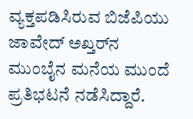ವ್ಯಕ್ತಪಡಿಸಿರುವ ಬಿಜೆಪಿಯು ಜಾವೇದ್‌ ಅಖ್ತರ್‌ನ ಮುಂಬೈನ ಮನೆಯ ಮುಂದೆ ಪ್ರತಿಭಟನೆ ನಡೆಸಿದ್ದಾರೆ.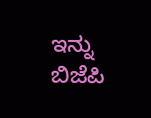ಇನ್ನು ಬಿಜೆಪಿ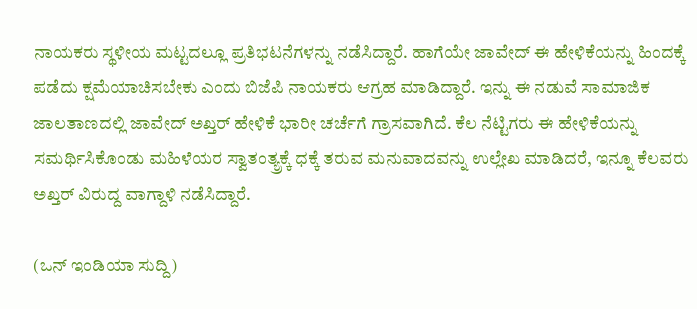ನಾಯಕರು ಸ್ಥಳೀಯ ಮಟ್ಟದಲ್ಲೂ ಪ್ರತಿಭಟನೆಗಳನ್ನು ನಡೆಸಿದ್ದಾರೆ. ಹಾಗೆಯೇ ಜಾವೇದ್‌ ಈ ಹೇಳಿಕೆಯನ್ನು ಹಿಂದಕ್ಕೆ ಪಡೆದು ಕ್ಷಮೆಯಾಚಿಸಬೇಕು ಎಂದು ಬಿಜೆಪಿ ನಾಯಕರು ಆಗ್ರಹ ಮಾಡಿದ್ದಾರೆ. ಇನ್ನು ಈ ನಡುವೆ ಸಾಮಾಜಿಕ ಜಾಲತಾಣದಲ್ಲಿ ಜಾವೇದ್‌ ಅಖ್ತರ್‌ ಹೇಳಿಕೆ ಭಾರೀ ಚರ್ಚೆಗೆ ಗ್ರಾಸವಾಗಿದೆ. ಕೆಲ ನೆಟ್ಟಿಗರು ಈ ಹೇಳಿಕೆಯನ್ನು ಸಮರ್ಥಿಸಿಕೊಂಡು ಮಹಿಳೆಯರ ಸ್ವಾತಂತ್ಯ್ರಕ್ಕೆ ಧಕ್ಕೆ ತರುವ ಮನುವಾದವನ್ನು ಉಲ್ಲೇಖ ಮಾಡಿದರೆ, ಇನ್ನೂ ಕೆಲವರು ಅಖ್ತರ್‌ ವಿರುದ್ದ ವಾಗ್ದಾಳಿ ನಡೆಸಿದ್ದಾರೆ.

(ಒನ್‌ ಇಂಡಿಯಾ ಸುದ್ದಿ)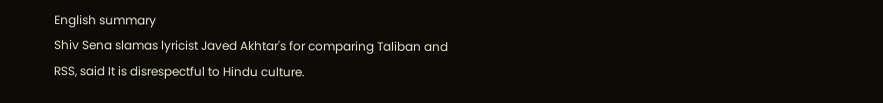English summary
Shiv Sena slamas lyricist Javed Akhtar's for comparing Taliban and RSS, said It is disrespectful to Hindu culture.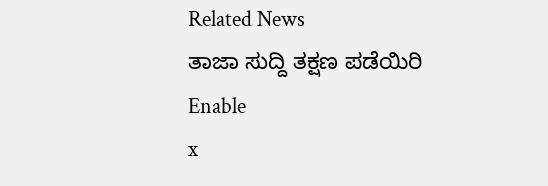Related News
ತಾಜಾ ಸುದ್ದಿ ತಕ್ಷಣ ಪಡೆಯಿರಿ
Enable
x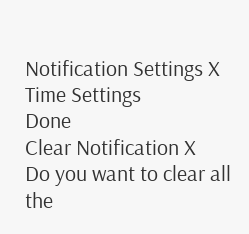Notification Settings X
Time Settings
Done
Clear Notification X
Do you want to clear all the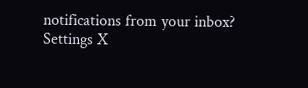notifications from your inbox?
Settings X